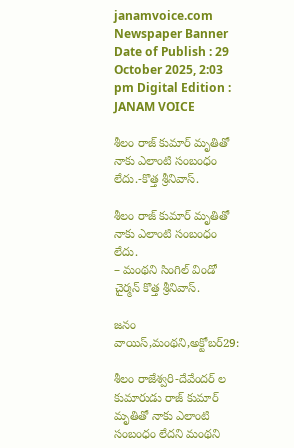janamvoice.com
Newspaper Banner
Date of Publish : 29 October 2025, 2:03 pm Digital Edition : JANAM VOICE

శీలం రాజ్ కుమార్ మృతితో నాకు ఎలాంటి సంబంధం లేదు.-కొత్త శ్రీనివాస్.

శీలం రాజ్ కుమార్ మృతితో నాకు ఎలాంటి సంబంధం లేదు.
– మంథని సింగిల్ విండో చైర్మన్ కొత్త శ్రీనివాస్.

జనం వాయిస్,మంథని,అక్టోబర్29:

శీలం రాజేశ్వరి-దేవేందర్ ల కుమారుడు రాజ్ కుమార్ మృతితో నాకు ఎలాంటి సంబంధం లేదని మంథని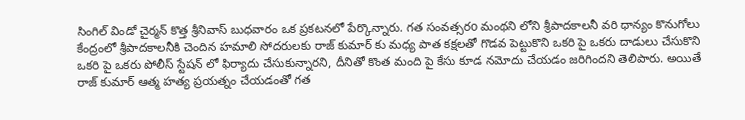సింగిల్ విండో చైర్మన్ కొత్త శ్రీనివాస్ బుధవారం ఒక ప్రకటనలో పేర్కొన్నారు. గత సంవత్సరo మంథని లోని శ్రీపాదకాలనీ వరి ధాన్యం కొనుగోలు కేంద్రంలో శ్రీపాదకాలనీకి చెందిన హమాలి సోదరులకు రాజ్ కుమార్ కు మధ్య పాత కక్షలతో గొడవ పెట్టుకొని ఒకరి పై ఒకరు దాడులు చేసుకొని ఒకరి పై ఒకరు పోలీస్ స్టేషన్ లో ఫిర్యాదు చేసుకున్నారని, దీనితో కొంత మంది పై కేసు కూడ నమోదు చేయడం జరిగిందని తెలిపారు. అయితే రాజ్ కుమార్ ఆత్మ హత్య ప్రయత్నం చేయడంతో గత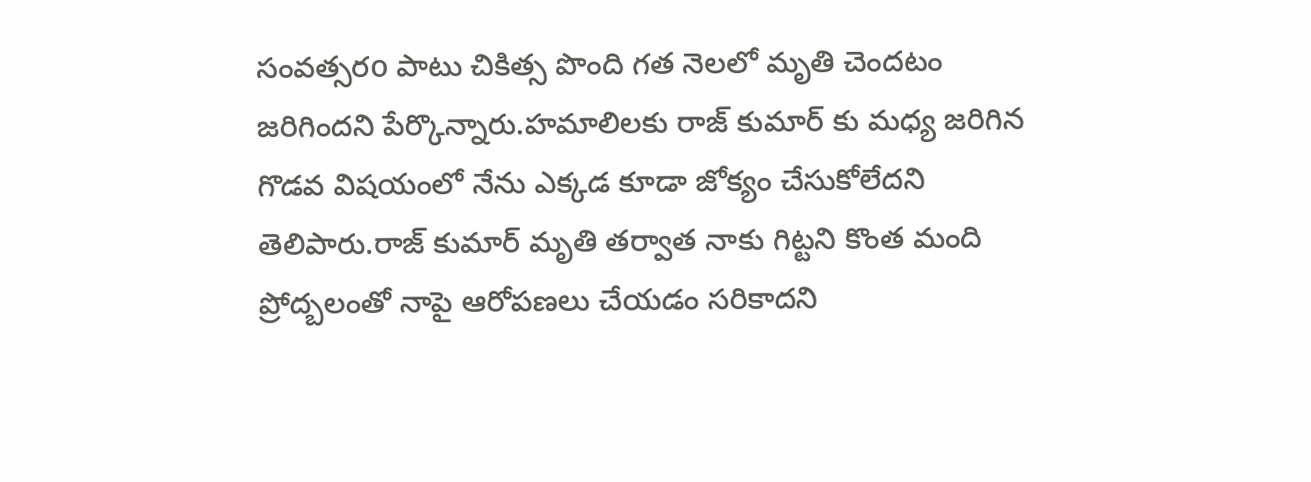సంవత్సరo పాటు చికిత్స పొంది గత నెలలో మృతి చెందటం జరిగిందని పేర్కొన్నారు.హమాలిలకు రాజ్ కుమార్ కు మధ్య జరిగిన గొడవ విషయంలో నేను ఎక్కడ కూడా జోక్యం చేసుకోలేదని తెలిపారు.రాజ్ కుమార్ మృతి తర్వాత నాకు గిట్టని కొంత మంది ప్రోద్బలంతో నాపై ఆరోపణలు చేయడం సరికాదని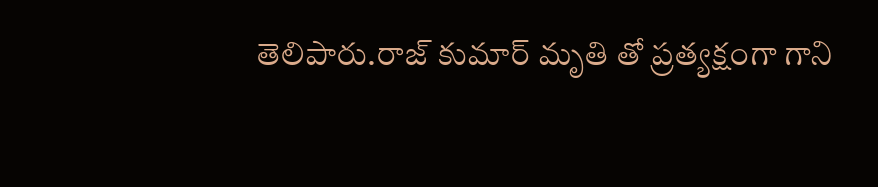తెలిపారు.రాజ్ కుమార్ మృతి తో ప్రత్యక్షంగా గాని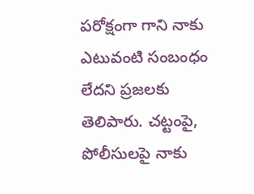పరోక్షంగా గాని నాకు ఎటువంటి సంబంధం లేదని ప్రజలకు తెలిపారు. చట్టంపై, పోలీసులపై నాకు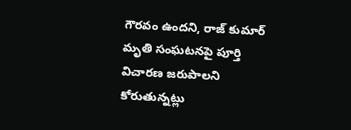గౌరవం ఉందని, రాజ్ కుమార్ మృతి సంఘటనపై పూర్తి విచారణ జరుపాలని కోరుతున్నట్లు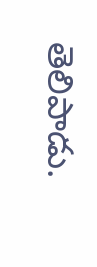తెలిపాడు.